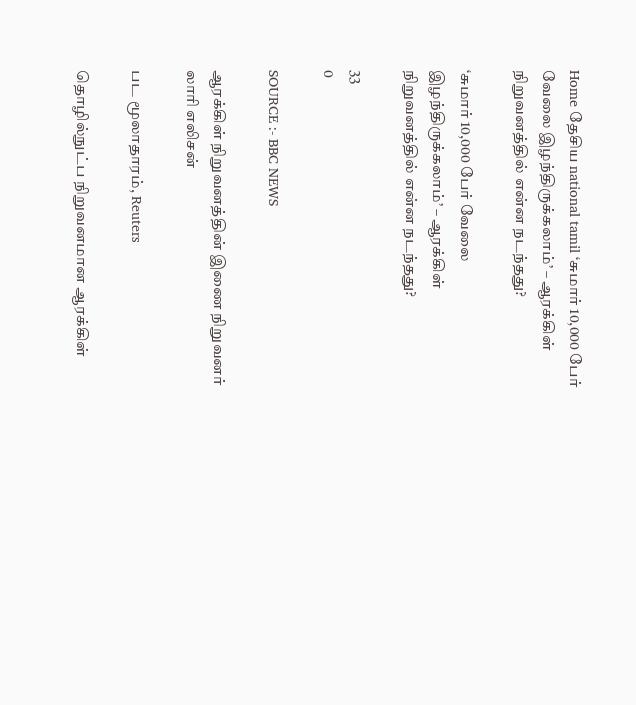Home தேசிய national tamil ‘சுமார் 10,000 பேர் வேலை இழந்திருக்கலாம்’ – ஆரக்கிள் நிறுவனத்தில் என்ன நடந்தது?

‘சுமார் 10,000 பேர் வேலை இழந்திருக்கலாம்’ – ஆரக்கிள் நிறுவனத்தில் என்ன நடந்தது?

33
0

SOURCE :- BBC NEWS

ஆரக்கிள் நிறுவனத்தின் இணை நிறுவனர் லாரி எலிசன்

பட மூலாதாரம், Reuters

தொழில்நுட்ப நிறுவனமான ஆரக்கிள்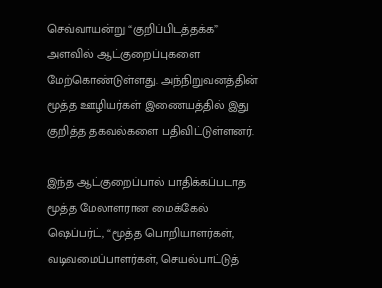செவ்வாயன்று “குறிப்பிடத்தக்க” அளவில் ஆட்குறைப்புகளை மேற்கொண்டுள்ளது. அந்நிறுவனத்தின் மூத்த ஊழியர்கள் இணையத்தில் இது குறித்த தகவல்களை பதிவிட்டுள்ளனர்.

இந்த ஆட்குறைப்பால் பாதிக்கப்படாத மூத்த மேலாளரான மைக்கேல் ஷெப்பர்ட், “மூத்த பொறியாளர்கள், வடிவமைப்பாளர்கள், செயல்பாட்டுத்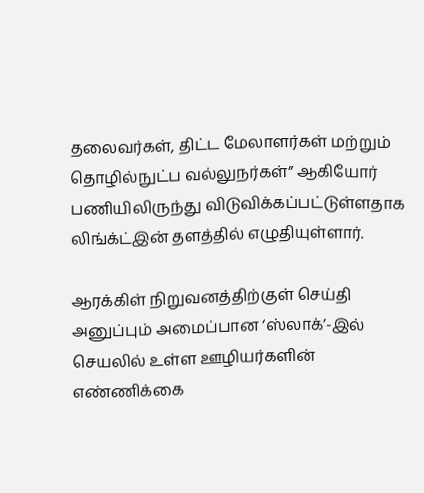தலைவர்கள், திட்ட மேலாளர்கள் மற்றும் தொழில்நுட்ப வல்லுநர்கள்” ஆகியோர் பணியிலிருந்து விடுவிக்கப்பட்டுள்ளதாக லிங்க்ட்இன் தளத்தில் எழுதியுள்ளார்.

ஆரக்கிள் நிறுவனத்திற்குள் செய்தி அனுப்பும் அமைப்பான ‘ஸ்லாக்’-இல் செயலில் உள்ள ஊழியர்களின் எண்ணிக்கை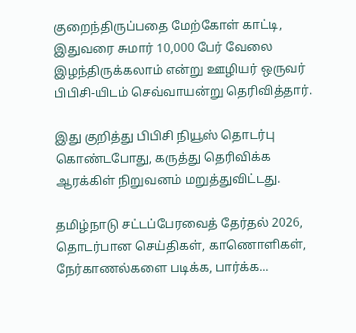குறைந்திருப்பதை மேற்கோள் காட்டி, இதுவரை சுமார் 10,000 பேர் வேலை இழந்திருக்கலாம் என்று ஊழியர் ஒருவர் பிபிசி-யிடம் செவ்வாயன்று தெரிவித்தார்.

இது குறித்து பிபிசி நியூஸ் தொடர்பு கொண்டபோது, கருத்து தெரிவிக்க ஆரக்கிள் நிறுவனம் மறுத்துவிட்டது.

தமிழ்நாடு சட்டப்பேரவைத் தேர்தல் 2026, தொடர்பான செய்திகள், காணொளிகள், நேர்காணல்களை படிக்க, பார்க்க...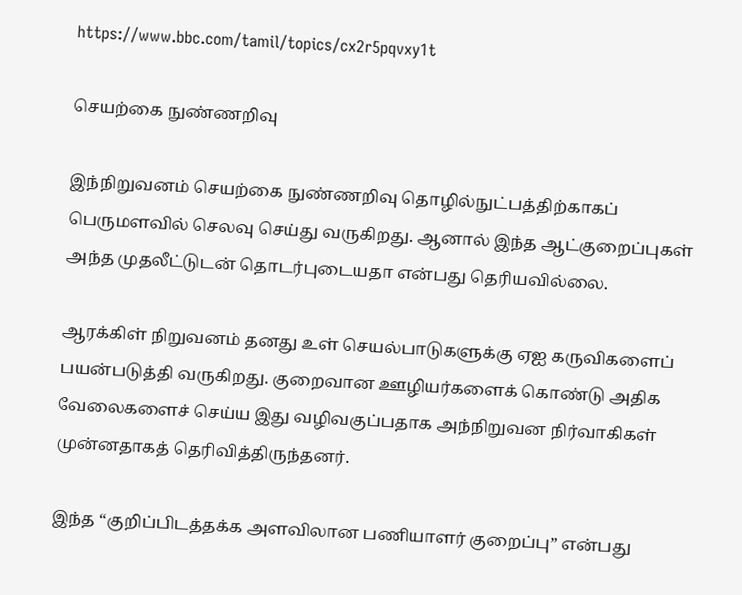https://www.bbc.com/tamil/topics/cx2r5pqvxy1t

செயற்கை நுண்ணறிவு

இந்நிறுவனம் செயற்கை நுண்ணறிவு தொழில்நுட்பத்திற்காகப் பெருமளவில் செலவு செய்து வருகிறது. ஆனால் இந்த ஆட்குறைப்புகள் அந்த முதலீட்டுடன் தொடர்புடையதா என்பது தெரியவில்லை.

ஆரக்கிள் நிறுவனம் தனது உள் செயல்பாடுகளுக்கு ஏஐ கருவிகளைப் பயன்படுத்தி வருகிறது. குறைவான ஊழியர்களைக் கொண்டு அதிக வேலைகளைச் செய்ய இது வழிவகுப்பதாக அந்நிறுவன நிர்வாகிகள் முன்னதாகத் தெரிவித்திருந்தனர்.

இந்த “குறிப்பிடத்தக்க அளவிலான பணியாளர் குறைப்பு” என்பது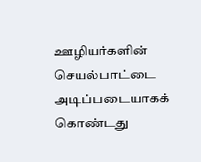ஊழியர்களின் செயல்பாட்டை அடிப்படையாகக் கொண்டது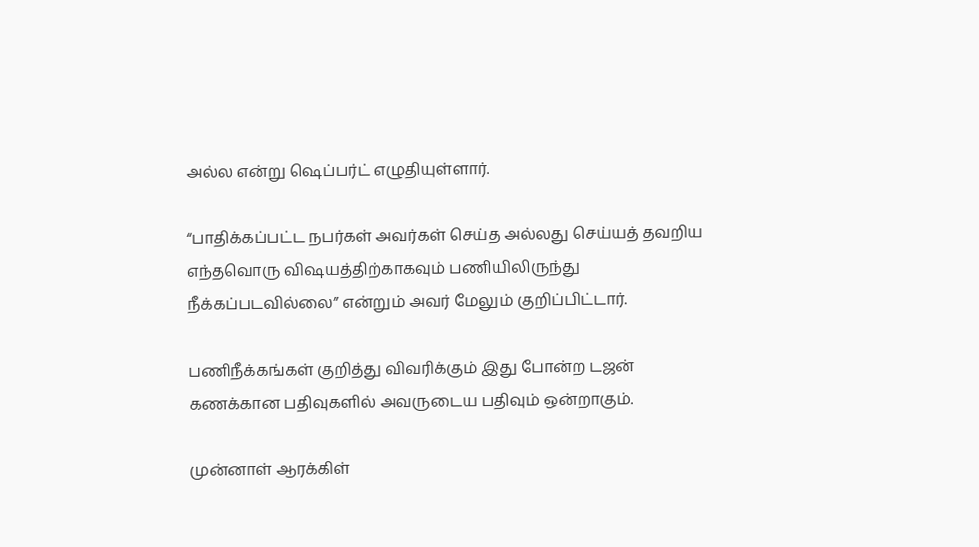அல்ல என்று ஷெப்பர்ட் எழுதியுள்ளார்.

“பாதிக்கப்பட்ட நபர்கள் அவர்கள் செய்த அல்லது செய்யத் தவறிய எந்தவொரு விஷயத்திற்காகவும் பணியிலிருந்து நீக்கப்படவில்லை” என்றும் அவர் மேலும் குறிப்பிட்டார்.

பணிநீக்கங்கள் குறித்து விவரிக்கும் இது போன்ற டஜன் கணக்கான பதிவுகளில் அவருடைய பதிவும் ஒன்றாகும்.

முன்னாள் ஆரக்கிள்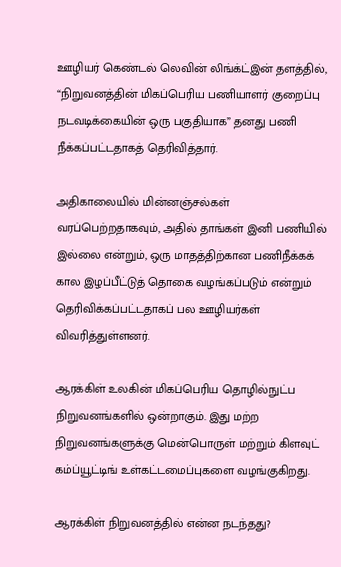ஊழியர் கெண்டல் லெவின் லிங்க்ட்இன் தளத்தில், “நிறுவனத்தின் மிகப்பெரிய பணியாளர் குறைப்பு நடவடிக்கையின் ஒரு பகுதியாக” தனது பணி நீக்கப்பட்டதாகத் தெரிவித்தார்.

அதிகாலையில் மின்னஞ்சல்கள் வரப்பெற்றதாகவும், அதில் தாங்கள் இனி பணியில் இல்லை என்றும், ஒரு மாதத்திற்கான பணிநீக்கக் கால இழப்பீட்டுத் தொகை வழங்கப்படும் என்றும் தெரிவிக்கப்பட்டதாகப் பல ஊழியர்கள் விவரித்துள்ளனர்.

ஆரக்கிள் உலகின் மிகப்பெரிய தொழில்நுட்ப நிறுவனங்களில் ஒன்றாகும். இது மற்ற நிறுவனங்களுக்கு மென்பொருள் மற்றும் கிளவுட் கம்ப்யூட்டிங் உள்கட்டமைப்புகளை வழங்குகிறது.

ஆரக்கிள் நிறுவனத்தில் என்ன நடந்தது?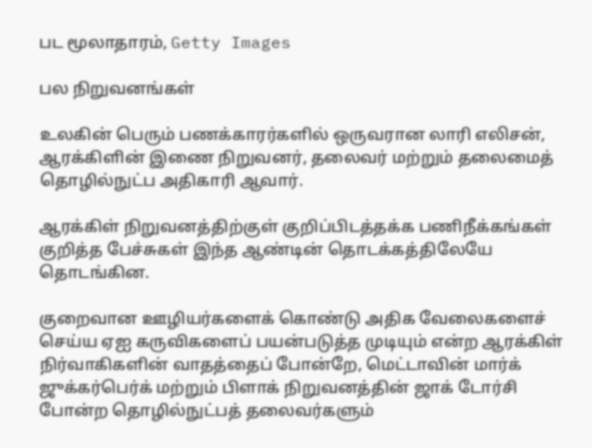பட மூலாதாரம், Getty Images

பல நிறுவனங்கள்

உலகின் பெரும் பணக்காரர்களில் ஒருவரான லாரி எலிசன், ஆரக்கிளின் இணை நிறுவனர், தலைவர் மற்றும் தலைமைத் தொழில்நுட்ப அதிகாரி ஆவார்.

ஆரக்கிள் நிறுவனத்திற்குள் குறிப்பிடத்தக்க பணிநீக்கங்கள் குறித்த பேச்சுகள் இந்த ஆண்டின் தொடக்கத்திலேயே தொடங்கின.

குறைவான ஊழியர்களைக் கொண்டு அதிக வேலைகளைச் செய்ய ஏஐ கருவிகளைப் பயன்படுத்த முடியும் என்ற ஆரக்கிள் நிர்வாகிகளின் வாதத்தைப் போன்றே, மெட்டாவின் மார்க் ஜுக்கர்பெர்க் மற்றும் பிளாக் நிறுவனத்தின் ஜாக் டோர்சி போன்ற தொழில்நுட்பத் தலைவர்களும்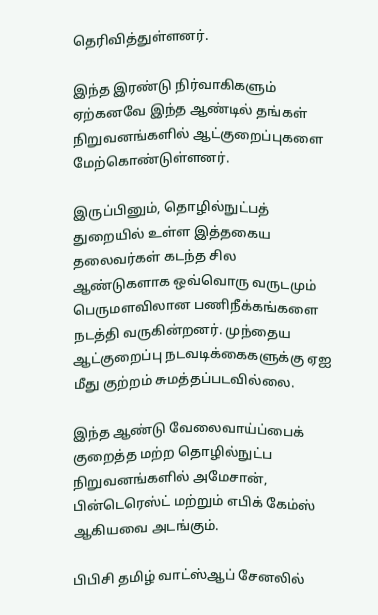தெரிவித்துள்ளனர்.

இந்த இரண்டு நிர்வாகிகளும் ஏற்கனவே இந்த ஆண்டில் தங்கள் நிறுவனங்களில் ஆட்குறைப்புகளை மேற்கொண்டுள்ளனர்.

இருப்பினும், தொழில்நுட்பத் துறையில் உள்ள இத்தகைய தலைவர்கள் கடந்த சில ஆண்டுகளாக ஒவ்வொரு வருடமும் பெருமளவிலான பணிநீக்கங்களை நடத்தி வருகின்றனர். முந்தைய ஆட்குறைப்பு நடவடிக்கைகளுக்கு ஏஐ மீது குற்றம் சுமத்தப்படவில்லை.

இந்த ஆண்டு வேலைவாய்ப்பைக் குறைத்த மற்ற தொழில்நுட்ப நிறுவனங்களில் அமேசான், பின்டெரெஸ்ட் மற்றும் எபிக் கேம்ஸ் ஆகியவை அடங்கும்.

பிபிசி தமிழ் வாட்ஸ்ஆப் சேனலில்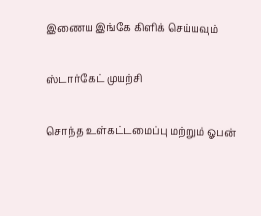இணைய இங்கே கிளிக் செய்யவும்

ஸ்டார்கேட் முயற்சி

சொந்த உள்கட்டமைப்பு மற்றும் ஓபன்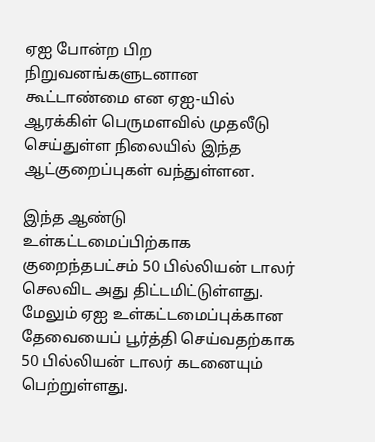ஏஐ போன்ற பிற நிறுவனங்களுடனான கூட்டாண்மை என ஏஐ-யில் ஆரக்கிள் பெருமளவில் முதலீடு செய்துள்ள நிலையில் இந்த ஆட்குறைப்புகள் வந்துள்ளன.

இந்த ஆண்டு உள்கட்டமைப்பிற்காக குறைந்தபட்சம் 50 பில்லியன் டாலர் செலவிட அது திட்டமிட்டுள்ளது. மேலும் ஏஐ உள்கட்டமைப்புக்கான தேவையைப் பூர்த்தி செய்வதற்காக 50 பில்லியன் டாலர் கடனையும் பெற்றுள்ளது.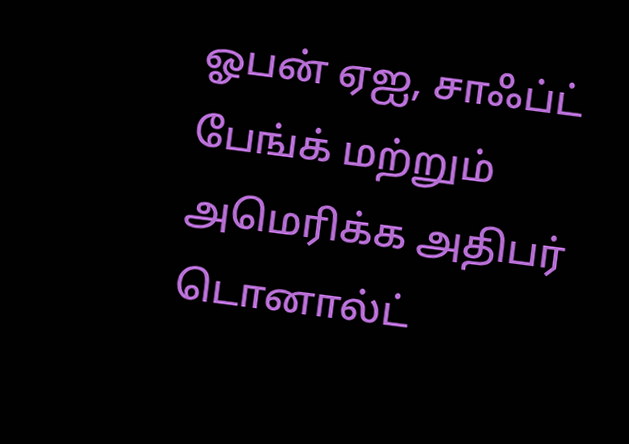ஓபன் ஏஐ, சாஃப்ட் பேங்க் மற்றும் அமெரிக்க அதிபர் டொனால்ட்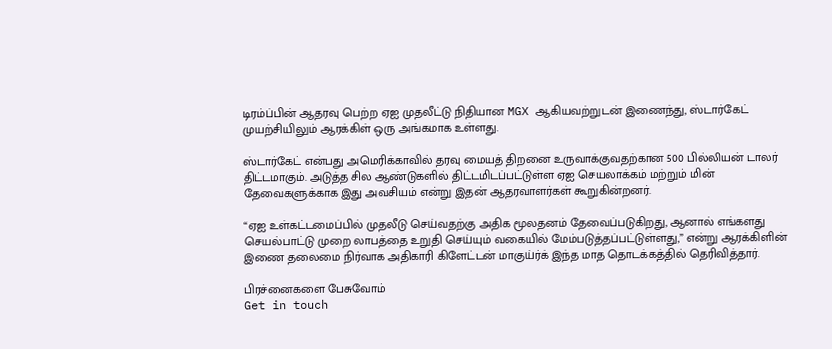டிரம்ப்பின் ஆதரவு பெற்ற ஏஐ முதலீட்டு நிதியான MGX ஆகியவற்றுடன் இணைந்து, ஸ்டார்கேட் முயற்சியிலும் ஆரக்கிள் ஒரு அங்கமாக உள்ளது.

ஸ்டார்கேட் என்பது அமெரிக்காவில் தரவு மையத் திறனை உருவாக்குவதற்கான 500 பில்லியன் டாலர் திட்டமாகும். அடுத்த சில ஆண்டுகளில் திட்டமிடப்பட்டுள்ள ஏஐ செயலாக்கம் மற்றும் மின் தேவைகளுக்காக இது அவசியம் என்று இதன் ஆதரவாளர்கள் கூறுகின்றனர்.

“ஏஐ உள்கட்டமைப்பில் முதலீடு செய்வதற்கு அதிக மூலதனம் தேவைப்படுகிறது, ஆனால் எங்களது செயல்பாட்டு முறை லாபத்தை உறுதி செய்யும் வகையில் மேம்படுத்தப்பட்டுள்ளது,” என்று ஆரக்கிளின் இணை தலைமை நிர்வாக அதிகாரி கிளேட்டன் மாகுய்ர்க் இந்த மாத தொடக்கத்தில் தெரிவித்தார்.

பிரச்னைகளை பேசுவோம்
Get in touch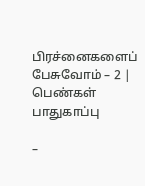பிரச்னைகளைப் பேசுவோம் – 2 | பெண்கள் பாதுகாப்பு

–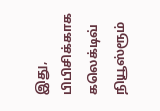இது, பிபிசிக்காக கலெக்டிவ் நியூஸ்ரூம்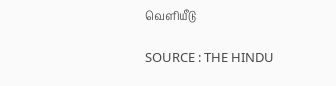வெளியீடு

SOURCE : THE HINDU